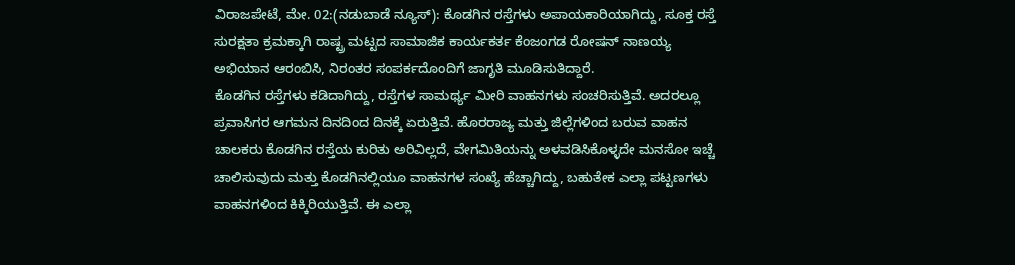ವಿರಾಜಪೇಟೆ, ಮೇ. 02:(ನಡುಬಾಡೆ ನ್ಯೂಸ್): ಕೊಡಗಿನ ರಸ್ತೆಗಳು ಅಪಾಯಕಾರಿಯಾಗಿದ್ದು, ಸೂಕ್ತ ರಸ್ತೆ ಸುರಕ್ಷತಾ ಕ್ರಮಕ್ಕಾಗಿ ರಾಷ್ಟ್ರ ಮಟ್ಟದ ಸಾಮಾಜಿಕ ಕಾರ್ಯಕರ್ತ ಕೆಂಜಂಗಡ ರೋಷನ್ ನಾಣಯ್ಯ ಅಭಿಯಾನ ಆರಂಬಿಸಿ, ನಿರಂತರ ಸಂಪರ್ಕದೊಂದಿಗೆ ಜಾಗೃತಿ ಮೂಡಿಸುತಿದ್ದಾರೆ.
ಕೊಡಗಿನ ರಸ್ತೆಗಳು ಕಡಿದಾಗಿದ್ದು, ರಸ್ತೆಗಳ ಸಾಮರ್ಥ್ಯ ಮೀರಿ ವಾಹನಗಳು ಸಂಚರಿಸುತ್ತಿವೆ. ಅದರಲ್ಲೂ ಪ್ರವಾಸಿಗರ ಆಗಮನ ದಿನದಿಂದ ದಿನಕ್ಕೆ ಏರುತ್ತಿವೆ. ಹೊರರಾಜ್ಯ ಮತ್ತು ಜಿಲ್ಲೆಗಳಿಂದ ಬರುವ ವಾಹನ ಚಾಲಕರು ಕೊಡಗಿನ ರಸ್ತೆಯ ಕುರಿತು ಅರಿವಿಲ್ಲದೆ, ವೇಗಮಿತಿಯನ್ನು ಅಳವಡಿಸಿಕೊಳ್ಳದೇ ಮನಸೋ ಇಚ್ಚೆ ಚಾಲಿಸುವುದು ಮತ್ತು ಕೊಡಗಿನಲ್ಲಿಯೂ ವಾಹನಗಳ ಸಂಖ್ಯೆ ಹೆಚ್ಚಾಗಿದ್ದು, ಬಹುತೇಕ ಎಲ್ಲಾ ಪಟ್ಟಣಗಳು ವಾಹನಗಳಿಂದ ಕಿಕ್ಕಿರಿಯುತ್ತಿವೆ. ಈ ಎಲ್ಲಾ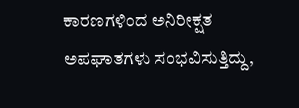ಕಾರಣಗಳಿಂದ ಅನಿರೀಕ್ಷತ ಅಪಘಾತಗಳು ಸಂಭವಿಸುತ್ತಿದ್ದು,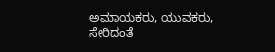ಅಮಾಯಕರು, ಯುವಕರು, ಸೇರಿದಂತೆ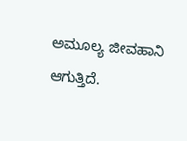ಅಮೂಲ್ಯ ಜೀವಹಾನಿ ಆಗುತ್ತಿದೆ.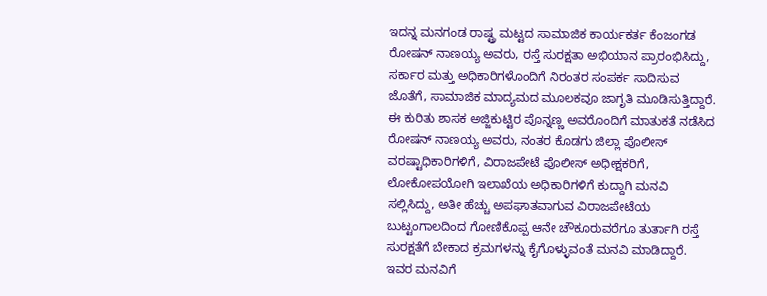ಇದನ್ನ ಮನಗಂಡ ರಾಷ್ಟ್ರ ಮಟ್ಟದ ಸಾಮಾಜಿಕ ಕಾರ್ಯಕರ್ತ ಕೆಂಜಂಗಡ ರೋಷನ್ ನಾಣಯ್ಯ ಅವರು, ರಸ್ತೆ ಸುರಕ್ಷತಾ ಅಭಿಯಾನ ಪ್ರಾರಂಭಿಸಿದ್ದು, ಸರ್ಕಾರ ಮತ್ತು ಅಧಿಕಾರಿಗಳೊಂದಿಗೆ ನಿರಂತರ ಸಂಪರ್ಕ ಸಾದಿಸುವ ಜೊತೆಗೆ, ಸಾಮಾಜಿಕ ಮಾದ್ಯಮದ ಮೂಲಕವೂ ಜಾಗೃತಿ ಮೂಡಿಸುತ್ತಿದ್ದಾರೆ.
ಈ ಕುರಿತು ಶಾಸಕ ಅಜ್ಜಿಕುಟ್ಟಿರ ಪೊನ್ನಣ್ಣ ಅವರೊಂದಿಗೆ ಮಾತುಕತೆ ನಡೆಸಿದ ರೋಷನ್ ನಾಣಯ್ಯ ಅವರು, ನಂತರ ಕೊಡಗು ಜಿಲ್ಲಾ ಪೊಲೀಸ್ ವರಷ್ಟಾಧಿಕಾರಿಗಳಿಗೆ, ವಿರಾಜಪೇಟೆ ಪೊಲೀಸ್ ಅಧೀಕ್ಷಕರಿಗೆ, ಲೋಕೋಪಯೋಗಿ ಇಲಾಖೆಯ ಅಧಿಕಾರಿಗಳಿಗೆ ಕುದ್ದಾಗಿ ಮನವಿ ಸಲ್ಲಿಸಿದ್ದು, ಅತೀ ಹೆಚ್ಚು ಅಪಘಾತವಾಗುವ ವಿರಾಜಪೇಟೆಯ ಬುಟ್ಟಂಗಾಲದಿಂದ ಗೋಣಿಕೊಪ್ಪ ಆನೇ ಚೌಕೂರುವರೆಗೂ ತುರ್ತಾಗಿ ರಸ್ತೆ ಸುರಕ್ಷತೆಗೆ ಬೇಕಾದ ಕ್ರಮಗಳನ್ನು ಕೈಗೊಳ್ಳುವಂತೆ ಮನವಿ ಮಾಡಿದ್ದಾರೆ. ಇವರ ಮನವಿಗೆ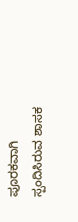ಪೂರಕವಾಗಿ ಸ್ಪಂದಿಸಿರುವ ಶಾಸಕ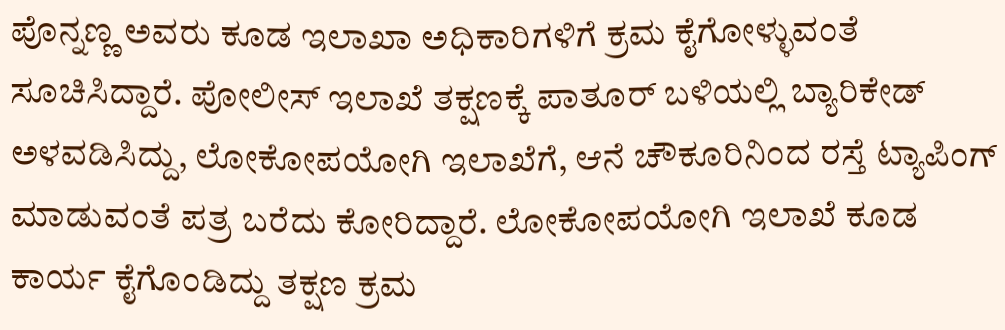ಪೊನ್ನಣ್ಣ ಅವರು ಕೂಡ ಇಲಾಖಾ ಅಧಿಕಾರಿಗಳಿಗೆ ಕ್ರಮ ಕೈಗೋಳ್ಳುವಂತೆ ಸೂಚಿಸಿದ್ದಾರೆ. ಪೋಲೀಸ್ ಇಲಾಖೆ ತಕ್ಷಣಕ್ಕೆ ಪಾತೂರ್ ಬಳಿಯಲ್ಲಿ ಬ್ಯಾರಿಕೇಡ್ ಅಳವಡಿಸಿದ್ದು, ಲೋಕೋಪಯೋಗಿ ಇಲಾಖೆಗೆ, ಆನೆ ಚೌಕೂರಿನಿಂದ ರಸ್ತೆ ಟ್ಯಾಪಿಂಗ್ ಮಾಡುವಂತೆ ಪತ್ರ ಬರೆದು ಕೋರಿದ್ದಾರೆ. ಲೋಕೋಪಯೋಗಿ ಇಲಾಖೆ ಕೂಡ ಕಾರ್ಯ ಕೈಗೊಂಡಿದ್ದು ತಕ್ಷಣ ಕ್ರಮ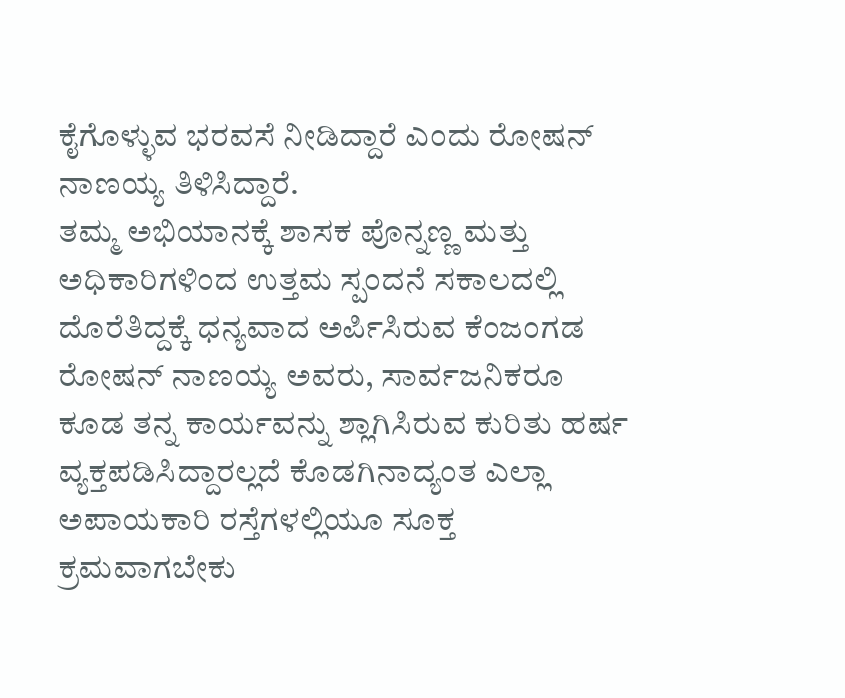ಕೈಗೊಳ್ಳುವ ಭರವಸೆ ನೀಡಿದ್ದಾರೆ ಎಂದು ರೋಷನ್ ನಾಣಯ್ಯ ತಿಳಿಸಿದ್ದಾರೆ.
ತಮ್ಮ ಅಭಿಯಾನಕ್ಕೆ ಶಾಸಕ ಪೊನ್ನಣ್ಣ ಮತ್ತು ಅಧಿಕಾರಿಗಳಿಂದ ಉತ್ತಮ ಸ್ಪಂದನೆ ಸಕಾಲದಲ್ಲಿ ದೊರೆತಿದ್ದಕ್ಕೆ ಧನ್ಯವಾದ ಅರ್ಪಿಸಿರುವ ಕೆಂಜಂಗಡ ರೋಷನ್ ನಾಣಯ್ಯ ಅವರು, ಸಾರ್ವಜನಿಕರೂ ಕೂಡ ತನ್ನ ಕಾರ್ಯವನ್ನು ಶ್ಲಾಗಿಸಿರುವ ಕುರಿತು ಹರ್ಷ ವ್ಯಕ್ತಪಡಿಸಿದ್ದಾರಲ್ಲದೆ ಕೊಡಗಿನಾದ್ಯಂತ ಎಲ್ಲಾ ಅಪಾಯಕಾರಿ ರಸ್ತೆಗಳಲ್ಲಿಯೂ ಸೂಕ್ತ ಕ್ರಮವಾಗಬೇಕು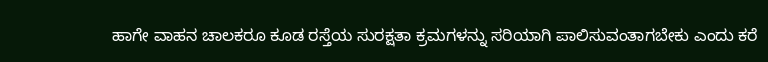ಹಾಗೇ ವಾಹನ ಚಾಲಕರೂ ಕೂಡ ರಸ್ತೆಯ ಸುರಕ್ಷತಾ ಕ್ರಮಗಳನ್ನು ಸರಿಯಾಗಿ ಪಾಲಿಸುವಂತಾಗಬೇಕು ಎಂದು ಕರೆ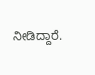ನೀಡಿದ್ದಾರೆ.